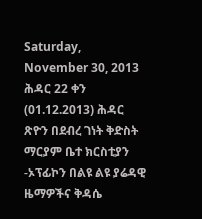Saturday, November 30, 2013
ሕዳር 22 ቀን (01.12.2013) ሕዳር ጽዮን በደብረ ገነት ቅድስት ማርያም ቤተ ክርስቲያን -ኦፕፊኮን በልዩ ልዩ ያሬዳዊ ዜማዎችና ቅዳሴ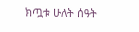ክጧቱ ሁለት ሰዓት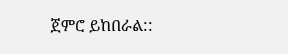ጀምሮ ይከበራል::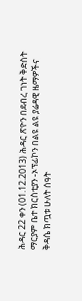ሕዳር 22 ቀን (01.12.2013) ሕዳር ጽዮን በደብረ ገነት ቅድስት ማርያም ቤተ ክርስቲያን -ኦፕፊኮን በልዩ ልዩ ያሬዳዊ ዜማዎችና ቅዳሴ ክጧቱ ሁለት ሰዓት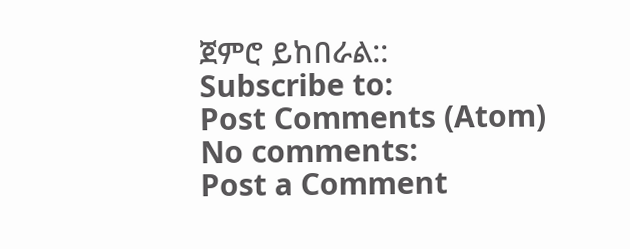ጀምሮ ይከበራል::
Subscribe to:
Post Comments (Atom)
No comments:
Post a Comment